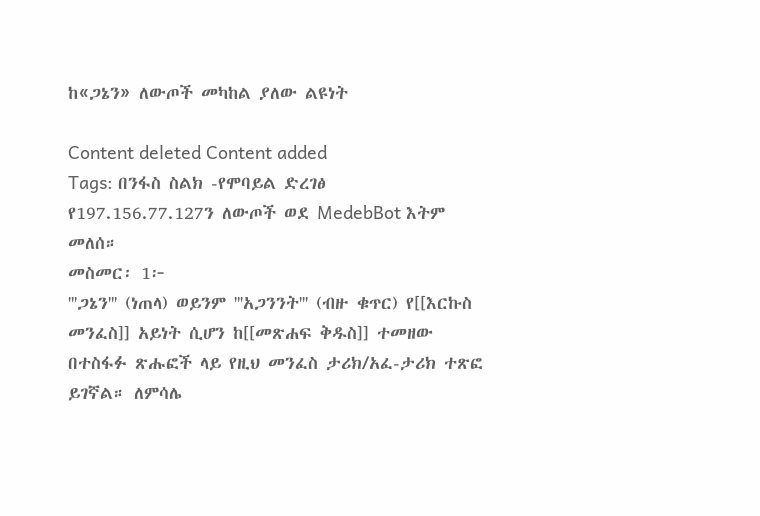ከ«ጋኔን» ለውጦች መካከል ያለው ልዩነት

Content deleted Content added
Tags: በንፋስ ስልክ -የሞባይል ድረገፅ
የ197.156.77.127ን ለውጦች ወደ MedebBot እትም መለሰ።
መስመር፡ 1፦
'''ጋኔን''' (ነጠላ) ወይንም '''አጋንንት''' (ብዙ ቁጥር) የ[[እርኩስ መንፈስ]] አይነት ሲሆን ከ[[መጽሐፍ ቅዱስ]] ተመዘው በተስፋፉ ጽሑፎች ላይ የዚህ መንፈስ ታሪክ/አፈ-ታሪክ ተጽፎ ይገኛል። ለምሳሌ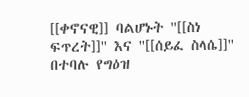[[ቀኖናዊ]] ባልሆኑት ''[[ስነ ፍጥረት]]'' እና ''[[ሰይፈ ስላሴ]]'' በተባሉ የግዕዝ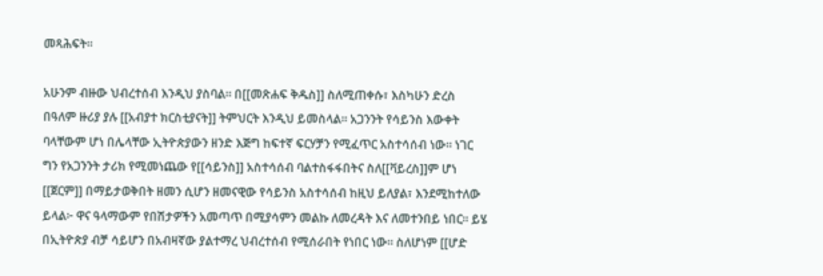መጻሕፍት።

አሁንም ብዙው ህብረተሰብ እንዲህ ያስባል። በ[[መጽሐፍ ቅዱስ]] ስለሚጠቀሱ፣ እስካሁን ድረስ በዓለም ዙሪያ ያሉ [[አብያተ ክርስቲያናት]] ትምህርት እንዲህ ይመስላል። አጋንንት የሳይንስ እውቀት ባላቸውም ሆነ በሌላቸው ኢትዮጵያውን ዘንድ እጅግ ከፍተኛ ፍርሃቻን የሚፈጥር አስተሳሰብ ነው። ነገር ግን የአጋንንት ታሪክ የሚመነጨው የ[[ሳይንስ]] አስተሳሰብ ባልተስፋፋበትና ስለ[[ቫይረስ]]ም ሆነ [[ጀርም]] በማይታወቅበት ዘመን ሲሆን ዘመናዊው የሳይንስ አስተሳሰብ ከዚህ ይለያል፣ እንደሚከተለው ይላል፦ ዋና ዓላማውም የበሽታዎችን አመጣጥ በሚያሳምን መልኩ ለመረዳት እና ለመተንበይ ነበር። ይሄ በኢትዮጵያ ብቻ ሳይሆን በአብዛኛው ያልተማረ ህብረተሰብ የሚሰራበት የነበር ነው። ስለሆነም [[ሆድ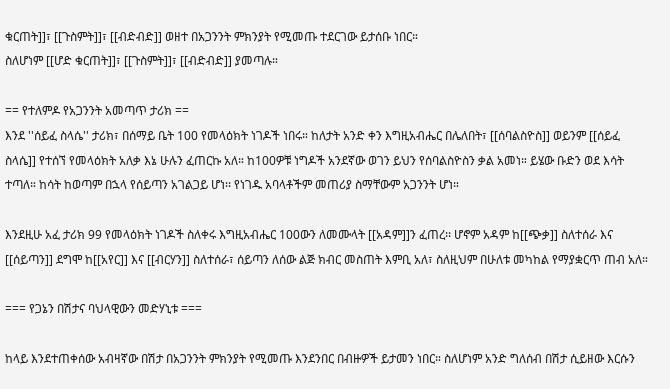ቁርጠት]]፣ [[ጉስምት]]፣ [[ብድብድ]] ወዘተ በአጋንንት ምክንያት የሚመጡ ተደርገው ይታሰቡ ነበር።
ስለሆነም [[ሆድ ቁርጠት]]፣ [[ጉስምት]]፣ [[ብድብድ]] ያመጣሉ።

== የተለምዶ የአጋንንት አመጣጥ ታሪክ ==
እንደ ''ሰይፈ ስላሴ'' ታሪክ፣ በሰማይ ቤት 100 የመላዕክት ነገዶች ነበሩ። ከለታት አንድ ቀን እግዚአብሔር በሌለበት፣ [[ሰባልስዮስ]] ወይንም [[ሰይፈ ስላሴ]] የተሰኘ የመላዕክት አለቃ እኔ ሁሉን ፈጠርኩ አለ። ከ100ዎቹ ነግዶች አንደኛው ወገን ይህን የሰባልስዮስን ቃል አመነ። ይሄው ቡድን ወደ እሳት ተጣለ። ከሳት ከወጣም በኋላ የሰይጣን አገልጋይ ሆነ፡፡ የነገዱ አባላቶችም መጠሪያ ስማቸውም አጋንንት ሆነ።

እንደዚሁ አፈ ታሪክ 99 የመላዕክት ነገዶች ስለቀሩ እግዚአብሔር 100ውን ለመሙላት [[አዳም]]ን ፈጠረ፡፡ ሆኖም አዳም ከ[[ጭቃ]] ስለተሰራ እና [[ሰይጣን]] ደግሞ ከ[[አየር]] እና [[ብርሃን]] ስለተሰራ፣ ሰይጣን ለሰው ልጅ ክብር መስጠት እምቢ አለ፣ ስለዚህም በሁለቱ መካከል የማያቋርጥ ጠብ አለ።

=== የጋኔን በሽታና ባህላዊውን መድሃኒቱ ===

ከላይ እንደተጠቀሰው አብዛኛው በሽታ በአጋንንት ምክንያት የሚመጡ እንደንበር በብዙዎች ይታመን ነበር። ስለሆነም አንድ ግለሰብ በሽታ ሲይዘው እርሱን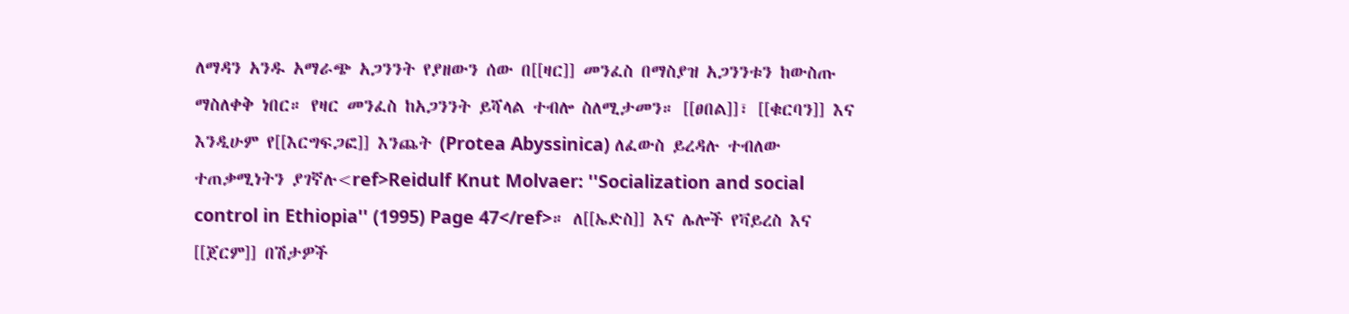ለማዳን አንዱ አማራጭ አጋንንት የያዘውን ሰው በ[[ዛር]] መንፈስ በማስያዝ አጋንንቱን ከውስጡ ማስለቀቅ ነበር። የዛር መንፈስ ከአጋንንት ይሻላል ተብሎ ስለሚታመን። [[ፀበል]]፣ [[ቁርባን]] እና እንዲሁም የ[[እርግፍጋፎ]] እንጨት (Protea Abyssinica) ለፈውስ ይረዳሉ ተብለው ተጠቃሚነትን ያገኛሉ<ref>Reidulf Knut Molvaer: ''Socialization and social control in Ethiopia'' (1995) Page 47</ref>። ለ[[ኤድስ]] እና ሌሎች የቫይረስ እና [[ጀርም]] በሽታዎች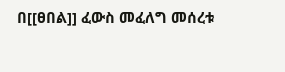በ[[ፀበል]] ፈውስ መፈለግ መሰረቱ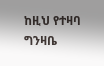ከዚህ የተዛባ ግንዛቤ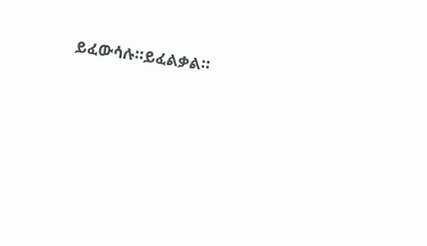ይፈውሳሉ።ይፈልቃል።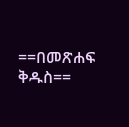==በመጽሐፍ ቅዱስ==